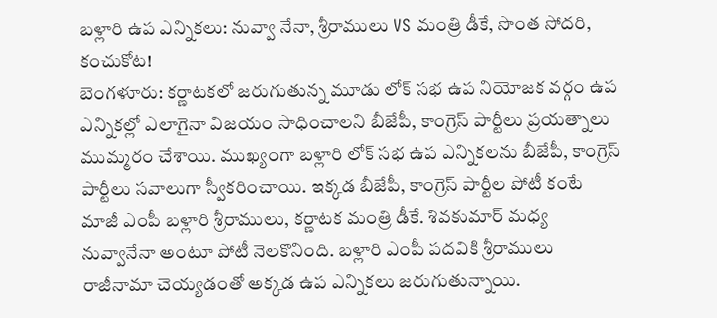బళ్లారి ఉప ఎన్నికలు: నువ్వా నేనా, శ్రీరాములు VS మంత్రి డీకే, సొంత సోదరి, కంచుకోట!
బెంగళూరు: కర్ణాటకలో జరుగుతున్న మూడు లోక్ సభ ఉప నియోజక వర్గం ఉప ఎన్నికల్లో ఎలాగైనా విజయం సాధించాలని బీజేపీ, కాంగ్రెస్ పార్టీలు ప్రయత్నాలు ముమ్మరం చేశాయి. ముఖ్యంగా బళ్లారి లోక్ సభ ఉప ఎన్నికలను బీజేపీ, కాంగ్రెస్ పార్టీలు సవాలుగా స్వీకరించాయి. ఇక్కడ బీజేపీ, కాంగ్రెస్ పార్టీల పోటీ కంటే మాజీ ఎంపీ బళ్లారి శ్రీరాములు, కర్ణాటక మంత్రి డీకే. శివకుమార్ మధ్య నువ్వానేనా అంటూ పోటీ నెలకొనింది. బళ్లారి ఎంపీ పదవికి శ్రీరాములు రాజీనామా చెయ్యడంతో అక్కడ ఉప ఎన్నికలు జరుగుతున్నాయి.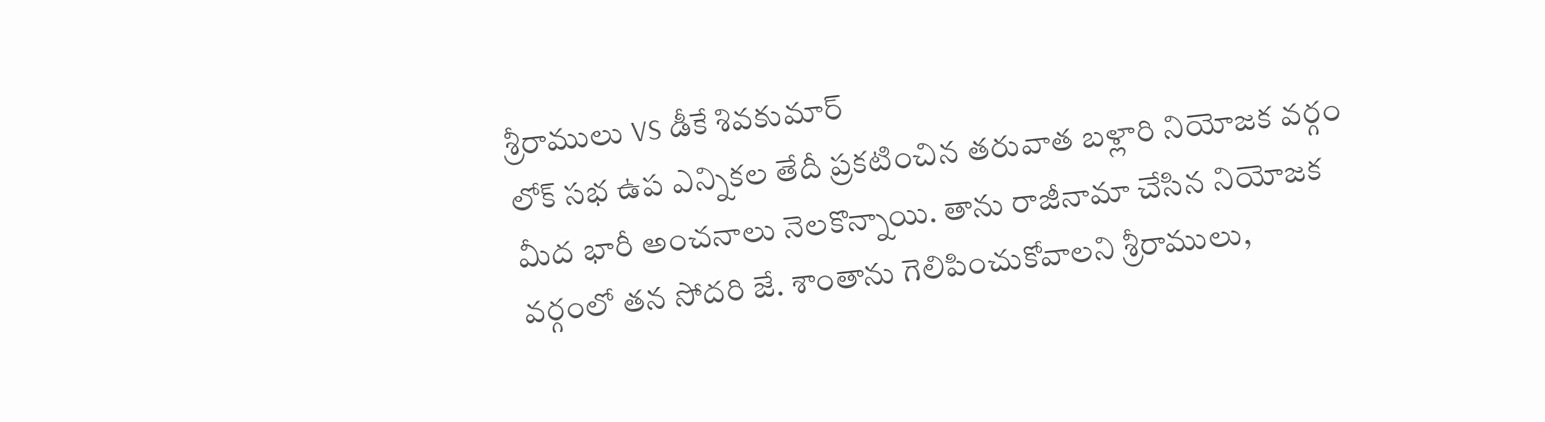శ్రీరాములు VS డీకే శివకుమార్
లోక్ సభ ఉప ఎన్నికల తేదీ ప్రకటించిన తరువాత బళ్లారి నియోజక వర్గం మీద భారీ అంచనాలు నెలకొన్నాయి. తాను రాజీనామా చేసిన నియోజక వర్గంలో తన సోదరి జే. శాంతాను గెలిపించుకోవాలని శ్రీరాములు,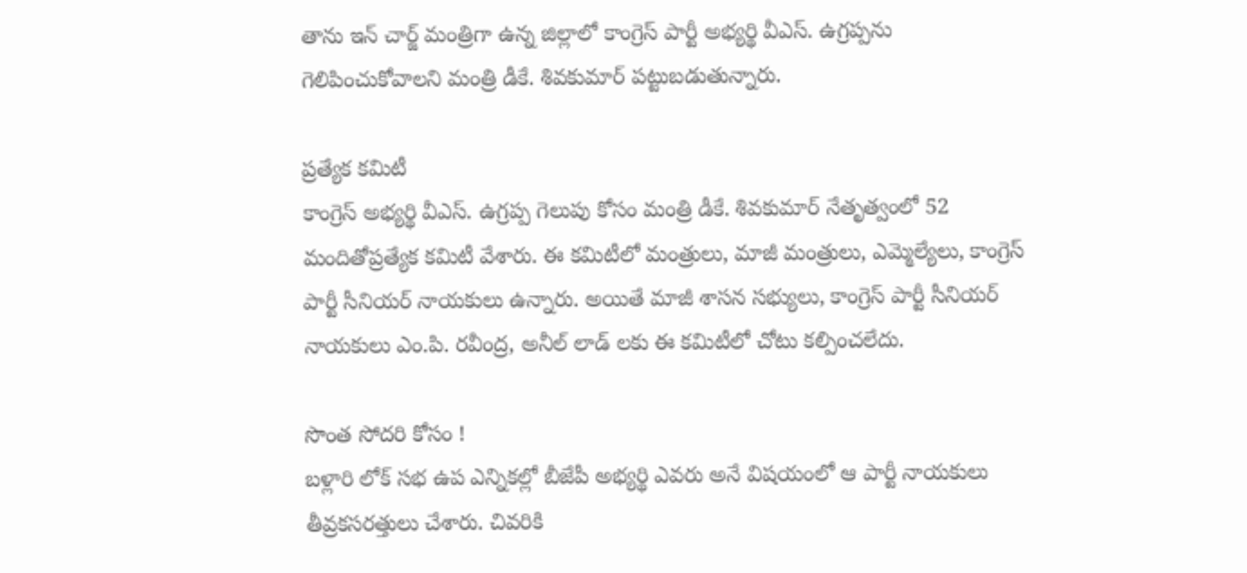తాను ఇన్ చార్జ్ మంత్రిగా ఉన్న జిల్లాలో కాంగ్రెస్ పార్టీ అభ్యర్థి వీఎస్. ఉగ్రప్పను గెలిపించుకోవాలని మంత్రి డీకే. శివకుమార్ పట్టుబడుతున్నారు.

ప్రత్యేక కమిటీ
కాంగ్రెస్ అభ్యర్థి వీఎస్. ఉగ్రప్ప గెలుపు కోసం మంత్రి డీకే. శివకుమార్ నేతృత్వంలో 52 మందితోప్రత్యేక కమిటీ వేశారు. ఈ కమిటీలో మంత్రులు, మాజీ మంత్రులు, ఎమ్మెల్యేలు, కాంగ్రెస్ పార్టీ సీనియర్ నాయకులు ఉన్నారు. అయితే మాజీ శాసన సభ్యులు, కాంగ్రెస్ పార్టీ సీనియర్ నాయకులు ఎం.పి. రవీంద్ర, అనీల్ లాడ్ లకు ఈ కమిటీలో చోటు కల్పించలేదు.

సొంత సోదరి కోసం !
బళ్లారి లోక్ సభ ఉప ఎన్నికల్లో బీజేపీ అభ్యర్థి ఎవరు అనే విషయంలో ఆ పార్టీ నాయకులు తీవ్రకసరత్తులు చేశారు. చివరికి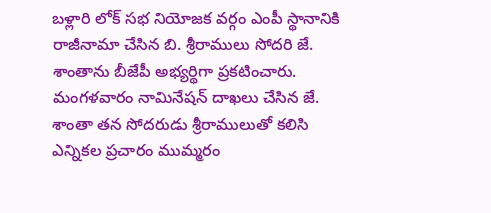బళ్లారి లోక్ సభ నియోజక వర్గం ఎంపీ స్థానానికి రాజీనామా చేసిన బి. శ్రీరాములు సోదరి జే. శాంతాను బీజేపీ అభ్యర్థిగా ప్రకటించారు. మంగళవారం నామినేషన్ దాఖలు చేసిన జే. శాంతా తన సోదరుడు శ్రీరాములుతో కలిసి ఎన్నికల ప్రచారం ముమ్మరం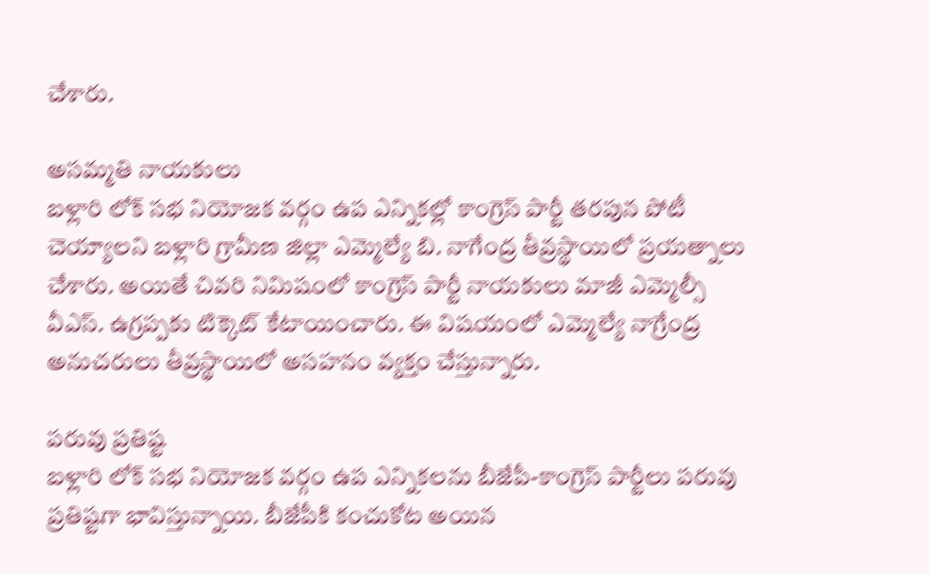చేశారు.

అసమ్మతి నాయకులు
బళ్లారి లోక్ సభ నియోజక వర్గం ఉప ఎన్నికల్లో కాంగ్రెస్ పార్టీ తరపున పోటీ చెయ్యాలని బళ్లారి గ్రామీణ జిల్లా ఎమ్మెల్యే బి. నాగేంద్ర తీవ్రస్థాయిలో ప్రయత్నాలు చేశారు. అయితే చివరి నిమిషంలో కాంగ్రెస్ పార్టీ నాయకులు మాజీ ఎమ్మెల్సీ వీఎస్. ఉగ్రప్పకు టిక్కెట్ కేటాయించారు. ఈ విషయంలో ఎమ్మెల్యే నాగ్రేంద్ర అనుచరులు తీవ్రస్థాయిలో అసహనం వ్యక్తం చేస్తున్నారు.

పరువు ప్రతిష్ట
బళ్లారి లోక్ సభ నియోజక వర్గం ఉప ఎన్నికలను బీజేపీ-కాంగ్రెస్ పార్టీలు పరువు ప్రతిష్టగా భావిస్తున్నాయి. బీజేపీకి కంచుకోట అయిన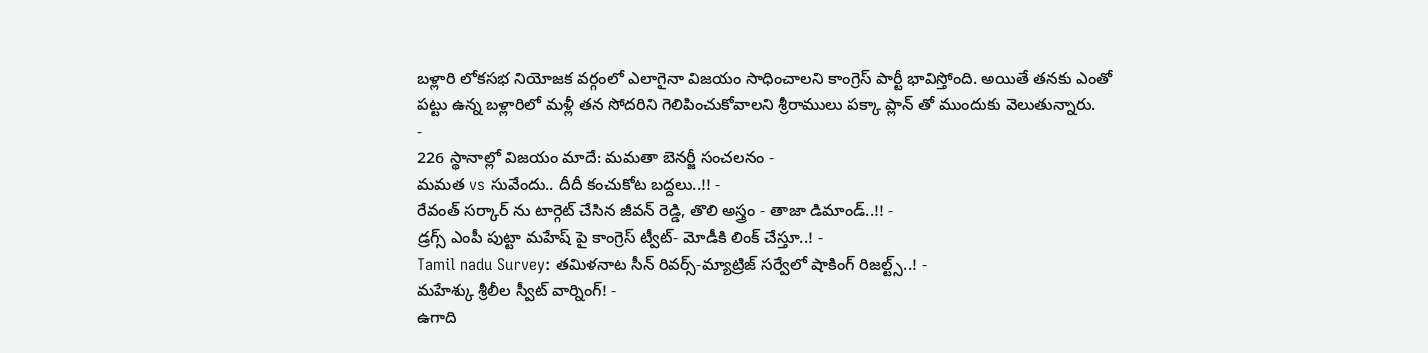బళ్లారి లోకసభ నియోజక వర్గంలో ఎలాగైనా విజయం సాధించాలని కాంగ్రెస్ పార్టీ భావిస్తోంది. అయితే తనకు ఎంతో పట్టు ఉన్న బళ్లారిలో మళ్లీ తన సోదరిని గెలిపించుకోవాలని శ్రీరాములు పక్కా ప్లాన్ తో ముందుకు వెలుతున్నారు.
-
226 స్థానాల్లో విజయం మాదే: మమతా బెనర్జీ సంచలనం -
మమత vs సువేందు.. దీదీ కంచుకోట బద్దలు..!! -
రేవంత్ సర్కార్ ను టార్గెట్ చేసిన జీవన్ రెడ్డి, తొలి అస్త్రం - తాజా డిమాండ్..!! -
డ్రగ్స్ ఎంపీ పుట్టా మహేష్ పై కాంగ్రెస్ ట్వీట్- మోడీకి లింక్ చేస్తూ..! -
Tamil nadu Survey: తమిళనాట సీన్ రివర్స్-మ్యాట్రిజ్ సర్వేలో షాకింగ్ రిజల్ట్స్..! -
మహేశ్కు శ్రీలీల స్వీట్ వార్నింగ్! -
ఉగాది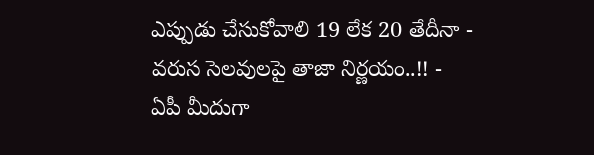ఎప్పుడు చేసుకోవాలి 19 లేక 20 తేదీనా - వరుస సెలవులపై తాజా నిర్ణయం..!! -
ఏపీ మీదుగా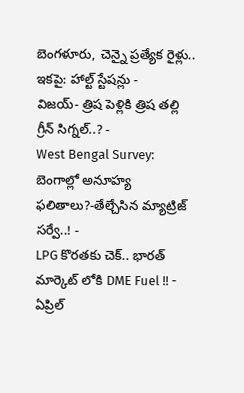బెంగళూరు, చెన్నై ప్రత్యేక రైళ్లు.. ఇకపై: హాల్ట్ స్టేషన్లు -
విజయ్- త్రిష పెళ్లికి త్రిష తల్లి గ్రీన్ సిగ్నల్..? -
West Bengal Survey: బెంగాల్లో అనూహ్య ఫలితాలు?-తేల్చేసిన మ్యాట్రిజ్ సర్వే..! -
LPG కొరతకు చెక్.. భారత్ మార్కెట్ లోకి DME Fuel !! -
ఏప్రిల్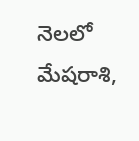నెలలో మేషరాశి,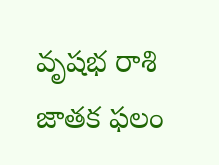వృషభ రాశి జాతక ఫలం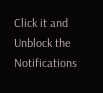Click it and Unblock the Notifications